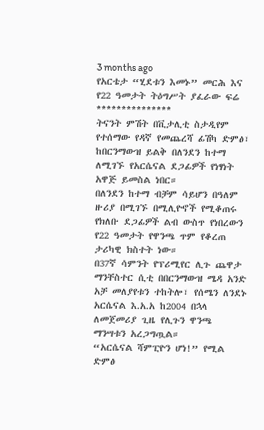3 months ago
የአርቴታ “ሂደቱን እመኑ” መርሕ እና የ22 ዓመታት ትዕግሥት ያፈራው ፍሬ
***************
ትናንት ምሽት በቪታሊቲ ስታዲየም የተሰማው የዳኛ የመጨረሻ ፊሽካ ድምፅ፣ ከበርንማውዝ ይልቅ በለንደን ከተማ ለሚገኙ የአርሴናል ደጋፊዎች የነፃነት አዋጅ ይመስል ነበር።
በለንደን ከተማ ብቻም ሳይሆን በዓለም ዙሪያ በሚገኙ በሚሊዮኖች የሚቆጠሩ የክለቡ ደጋፊዎች ልብ ውስጥ የነበረውን የ22 ዓመታት የዋንጫ ጥም የቆረጠ ታሪካዊ ክስተት ነው።
በ37ኛ ሳምንት የፕሪሚየር ሊጉ ጨዋታ ማንቸስተር ሲቲ በበርንማውዝ ሜዳ አንድ አቻ መለያየቱን ተከትሎ፣ የሰሜን ለንደኑ አርሴናል እ.አ.አ ከ2004 በኋላ ለመጀመሪያ ጊዜ የሊጉን ዋንጫ ማንሣቱን አረጋግጧል።
“አርሴናል ሻምፒዮን ሆነ!” የሚል ድምፅ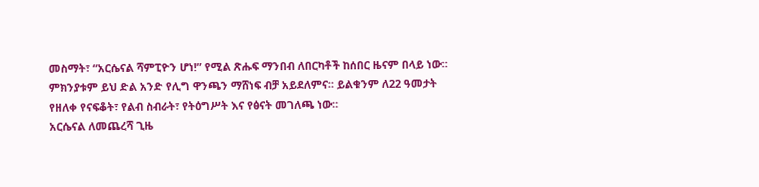መስማት፣ “አርሴናል ሻምፒዮን ሆነ!” የሚል ጽሑፍ ማንበብ ለበርካቶች ከሰበር ዜናም በላይ ነው። ምክንያቱም ይህ ድል አንድ የሊግ ዋንጫን ማሸነፍ ብቻ አይደለምና። ይልቁንም ለ22 ዓመታት የዘለቀ የናፍቆት፣ የልብ ስብራት፣ የትዕግሥት እና የፅናት መገለጫ ነው።
አርሴናል ለመጨረሻ ጊዜ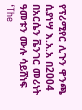የፕሪሚየር ሊጉን ዋንጫ ሲያነሣ እ.አ.አ በ2004 በአርሴን ቬንገር መሪነት ዓመቱን ሙሉ ሳይሸነፍ ‘The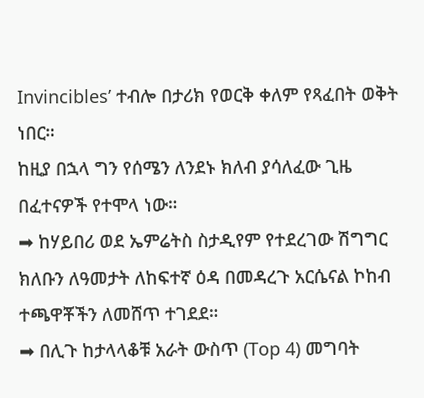Invincibles’ ተብሎ በታሪክ የወርቅ ቀለም የጻፈበት ወቅት ነበር።
ከዚያ በኋላ ግን የሰሜን ለንደኑ ክለብ ያሳለፈው ጊዜ በፈተናዎች የተሞላ ነው።
➡ ከሃይበሪ ወደ ኤምሬትስ ስታዲየም የተደረገው ሽግግር ክለቡን ለዓመታት ለከፍተኛ ዕዳ በመዳረጉ አርሴናል ኮከብ ተጫዋቾችን ለመሸጥ ተገደደ።
➡ በሊጉ ከታላላቆቹ አራት ውስጥ (Top 4) መግባት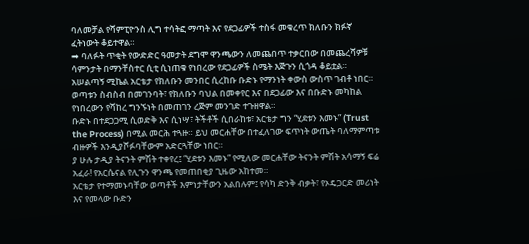ባለመቻል የሻምፒዮንስ ሊግ ተሳትፎ ማጣት እና የደጋፊዎች ተስፋ መቁረጥ ክለቡን ክፉኛ ፈትነውት ቆይተዋል።
➡ ባለፉት ጥቂት የውድድር ዓመታት ደግሞ ዋንጫውን ለመጨበጥ ተቃርበው በመጨረሻዎቹ ሳምንታት በማንቸስተር ሲቲ ሲነጠቁ የነበረው የደጋፊዎች ስሜት እጅጉን ሲጎዳ ቆይቷል።
አሠልጣኝ ሚኬል አርቴታ የክለቡን መንበር ሲረከቡ ቡድኑ የማንነት ቀውስ ውስጥ ገብቶ ነበር። ወጣቱን ስብስብ በመገንባት፣ የክለቡን ባህል በመቀየር እና በደጋፊው እና በቡድኑ መካከል የነበረውን የሻከረ ግንኙነት በመጠገን ረጅም መንገድ ተጉዘዋል።
ቡድኑ በተደጋጋሚ ሲወድቅ እና ሲነሣ፣ ትችቶች ሲበራከቱ፣ አርቴታ ግን “ሂደቱን እመኑ” (Trust the Process) በሚል መርሕ ተጓዙ። ይህ መርሐቸው በተፈለገው ፍጥነት ውጤት ባለማምጣቱ ብዙዎች እንዲያሾፉባቸውም አድርጓቸው ነበር።
ያ ሁሉ ታዲያ ትናንት ምሽት ተቀየረ፤ “ሂደቱን እመኑ” የሚለው መርሐቸው ትናንት ምሽት አሳማኝ ፍሬ አፈራ! የአርሴናል የሊጉን ዋንጫ የመጠበቂያ ጊዜው አከተመ።
አርቴታ የተማመኑባቸው ወጣቶች እምነታቸውን አልበሉም፤ የሳካ ድንቅ ብቃት፣ የኦዴጋርድ መሪነት እና የመላው ቡድን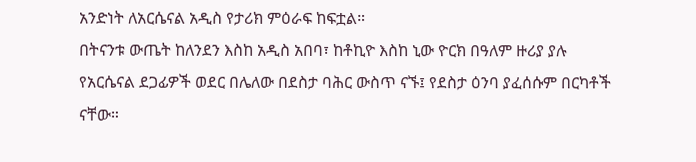አንድነት ለአርሴናል አዲስ የታሪክ ምዕራፍ ከፍቷል።
በትናንቱ ውጤት ከለንደን እስከ አዲስ አበባ፣ ከቶኪዮ እስከ ኒው ዮርክ በዓለም ዙሪያ ያሉ የአርሴናል ደጋፊዎች ወደር በሌለው በደስታ ባሕር ውስጥ ናኙ፤ የደስታ ዕንባ ያፈሰሱም በርካቶች ናቸው።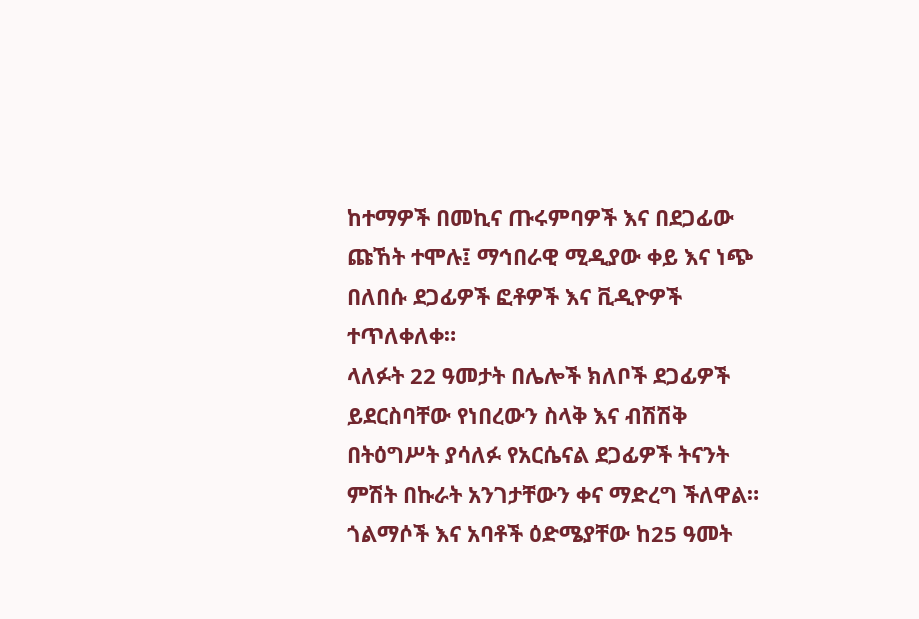ከተማዎች በመኪና ጡሩምባዎች እና በደጋፊው ጩኸት ተሞሉ፤ ማኅበራዊ ሚዲያው ቀይ እና ነጭ በለበሱ ደጋፊዎች ፎቶዎች እና ቪዲዮዎች ተጥለቀለቀ።
ላለፉት 22 ዓመታት በሌሎች ክለቦች ደጋፊዎች ይደርስባቸው የነበረውን ስላቅ እና ብሽሽቅ በትዕግሥት ያሳለፉ የአርሴናል ደጋፊዎች ትናንት ምሽት በኩራት አንገታቸውን ቀና ማድረግ ችለዋል።
ጎልማሶች እና አባቶች ዕድሜያቸው ከ25 ዓመት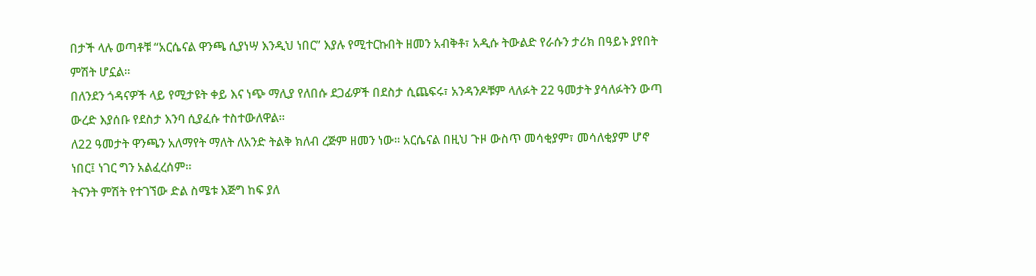በታች ላሉ ወጣቶቹ “አርሴናል ዋንጫ ሲያነሣ እንዲህ ነበር” እያሉ የሚተርኩበት ዘመን አብቅቶ፣ አዲሱ ትውልድ የራሱን ታሪክ በዓይኑ ያየበት ምሽት ሆኗል።
በለንደን ጎዳናዎች ላይ የሚታዩት ቀይ እና ነጭ ማሊያ የለበሱ ደጋፊዎች በደስታ ሲጨፍሩ፣ አንዳንዶቹም ላለፉት 22 ዓመታት ያሳለፉትን ውጣ ውረድ እያሰቡ የደስታ እንባ ሲያፈሱ ተስተውለዋል።
ለ22 ዓመታት ዋንጫን አለማየት ማለት ለአንድ ትልቅ ክለብ ረጅም ዘመን ነው። አርሴናል በዚህ ጉዞ ውስጥ መሳቂያም፣ መሳለቂያም ሆኖ ነበር፤ ነገር ግን አልፈረሰም።
ትናንት ምሽት የተገኘው ድል ስሜቱ እጅግ ከፍ ያለ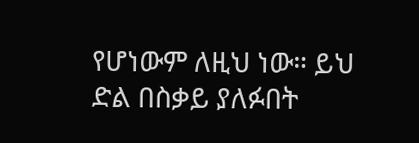የሆነውም ለዚህ ነው። ይህ ድል በስቃይ ያለፉበት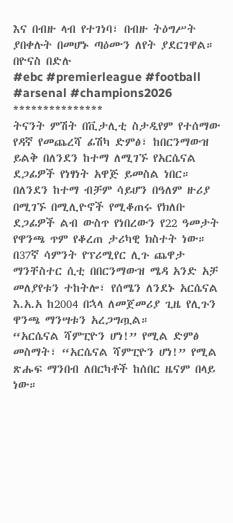እና በብዙ ላብ የተገነባ፣ በብዙ ትዕግሥት ያበቀሉት በመሆኑ ጣዕሙን ለየት ያደርገዋል።
በዮናስ በድሉ
#ebc #premierleague #football #arsenal #champions2026
***************
ትናንት ምሽት በቪታሊቲ ስታዲየም የተሰማው የዳኛ የመጨረሻ ፊሽካ ድምፅ፣ ከበርንማውዝ ይልቅ በለንደን ከተማ ለሚገኙ የአርሴናል ደጋፊዎች የነፃነት አዋጅ ይመስል ነበር።
በለንደን ከተማ ብቻም ሳይሆን በዓለም ዙሪያ በሚገኙ በሚሊዮኖች የሚቆጠሩ የክለቡ ደጋፊዎች ልብ ውስጥ የነበረውን የ22 ዓመታት የዋንጫ ጥም የቆረጠ ታሪካዊ ክስተት ነው።
በ37ኛ ሳምንት የፕሪሚየር ሊጉ ጨዋታ ማንቸስተር ሲቲ በበርንማውዝ ሜዳ አንድ አቻ መለያየቱን ተከትሎ፣ የሰሜን ለንደኑ አርሴናል እ.አ.አ ከ2004 በኋላ ለመጀመሪያ ጊዜ የሊጉን ዋንጫ ማንሣቱን አረጋግጧል።
“አርሴናል ሻምፒዮን ሆነ!” የሚል ድምፅ መስማት፣ “አርሴናል ሻምፒዮን ሆነ!” የሚል ጽሑፍ ማንበብ ለበርካቶች ከሰበር ዜናም በላይ ነው።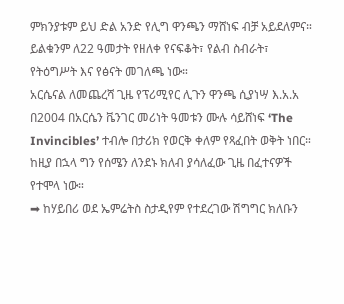ምክንያቱም ይህ ድል አንድ የሊግ ዋንጫን ማሸነፍ ብቻ አይደለምና። ይልቁንም ለ22 ዓመታት የዘለቀ የናፍቆት፣ የልብ ስብራት፣ የትዕግሥት እና የፅናት መገለጫ ነው።
አርሴናል ለመጨረሻ ጊዜ የፕሪሚየር ሊጉን ዋንጫ ሲያነሣ እ.አ.አ በ2004 በአርሴን ቬንገር መሪነት ዓመቱን ሙሉ ሳይሸነፍ ‘The Invincibles’ ተብሎ በታሪክ የወርቅ ቀለም የጻፈበት ወቅት ነበር።
ከዚያ በኋላ ግን የሰሜን ለንደኑ ክለብ ያሳለፈው ጊዜ በፈተናዎች የተሞላ ነው።
➡ ከሃይበሪ ወደ ኤምሬትስ ስታዲየም የተደረገው ሽግግር ክለቡን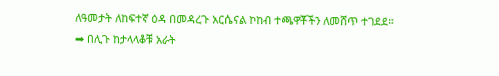ለዓመታት ለከፍተኛ ዕዳ በመዳረጉ አርሴናል ኮከብ ተጫዋቾችን ለመሸጥ ተገደደ።
➡ በሊጉ ከታላላቆቹ አራት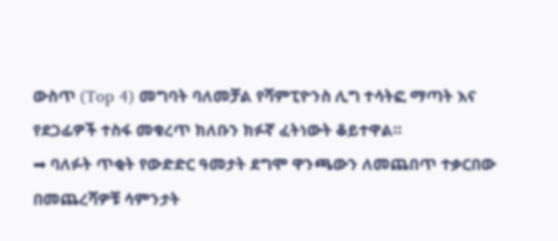ውስጥ (Top 4) መግባት ባለመቻል የሻምፒዮንስ ሊግ ተሳትፎ ማጣት እና የደጋፊዎች ተስፋ መቁረጥ ክለቡን ክፉኛ ፈትነውት ቆይተዋል።
➡ ባለፉት ጥቂት የውድድር ዓመታት ደግሞ ዋንጫውን ለመጨበጥ ተቃርበው በመጨረሻዎቹ ሳምንታት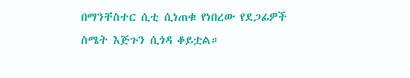በማንቸስተር ሲቲ ሲነጠቁ የነበረው የደጋፊዎች ስሜት እጅጉን ሲጎዳ ቆይቷል።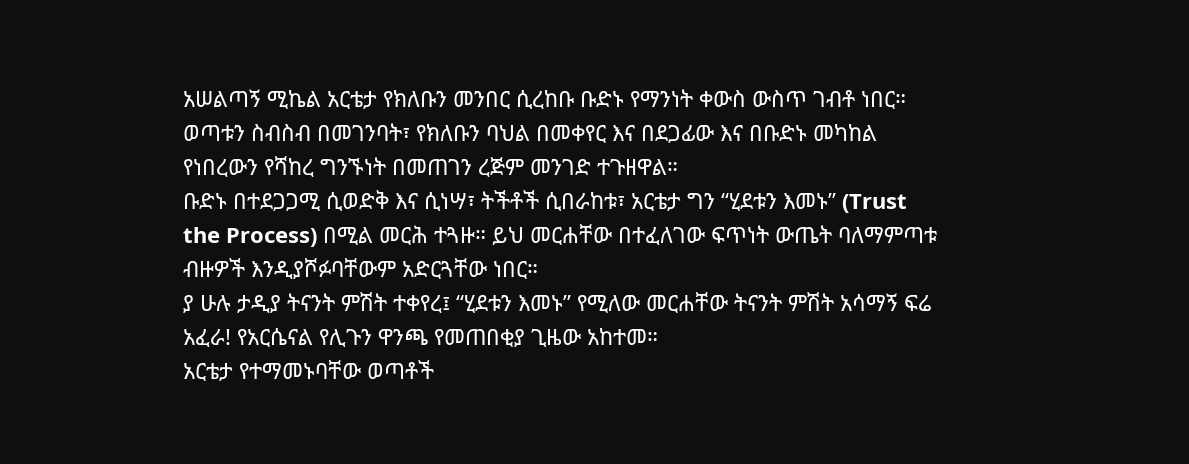አሠልጣኝ ሚኬል አርቴታ የክለቡን መንበር ሲረከቡ ቡድኑ የማንነት ቀውስ ውስጥ ገብቶ ነበር። ወጣቱን ስብስብ በመገንባት፣ የክለቡን ባህል በመቀየር እና በደጋፊው እና በቡድኑ መካከል የነበረውን የሻከረ ግንኙነት በመጠገን ረጅም መንገድ ተጉዘዋል።
ቡድኑ በተደጋጋሚ ሲወድቅ እና ሲነሣ፣ ትችቶች ሲበራከቱ፣ አርቴታ ግን “ሂደቱን እመኑ” (Trust the Process) በሚል መርሕ ተጓዙ። ይህ መርሐቸው በተፈለገው ፍጥነት ውጤት ባለማምጣቱ ብዙዎች እንዲያሾፉባቸውም አድርጓቸው ነበር።
ያ ሁሉ ታዲያ ትናንት ምሽት ተቀየረ፤ “ሂደቱን እመኑ” የሚለው መርሐቸው ትናንት ምሽት አሳማኝ ፍሬ አፈራ! የአርሴናል የሊጉን ዋንጫ የመጠበቂያ ጊዜው አከተመ።
አርቴታ የተማመኑባቸው ወጣቶች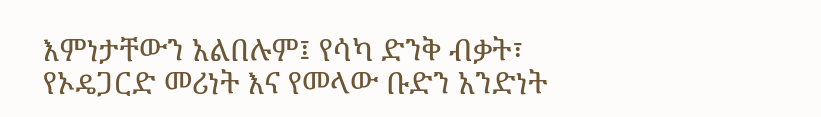እምነታቸውን አልበሉም፤ የሳካ ድንቅ ብቃት፣ የኦዴጋርድ መሪነት እና የመላው ቡድን አንድነት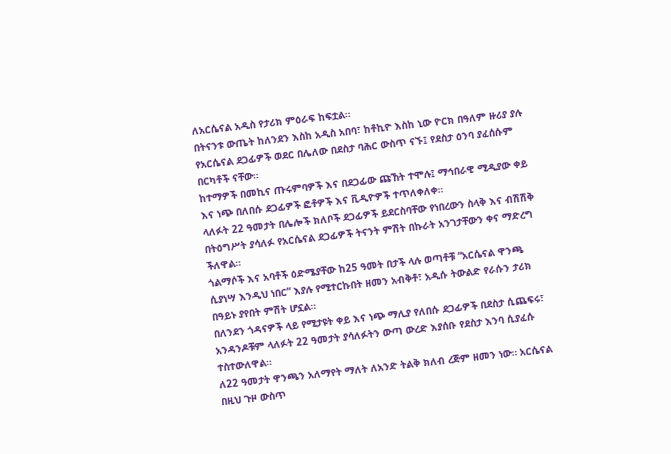ለአርሴናል አዲስ የታሪክ ምዕራፍ ከፍቷል።
በትናንቱ ውጤት ከለንደን እስከ አዲስ አበባ፣ ከቶኪዮ እስከ ኒው ዮርክ በዓለም ዙሪያ ያሉ የአርሴናል ደጋፊዎች ወደር በሌለው በደስታ ባሕር ውስጥ ናኙ፤ የደስታ ዕንባ ያፈሰሱም በርካቶች ናቸው።
ከተማዎች በመኪና ጡሩምባዎች እና በደጋፊው ጩኸት ተሞሉ፤ ማኅበራዊ ሚዲያው ቀይ እና ነጭ በለበሱ ደጋፊዎች ፎቶዎች እና ቪዲዮዎች ተጥለቀለቀ።
ላለፉት 22 ዓመታት በሌሎች ክለቦች ደጋፊዎች ይደርስባቸው የነበረውን ስላቅ እና ብሽሽቅ በትዕግሥት ያሳለፉ የአርሴናል ደጋፊዎች ትናንት ምሽት በኩራት አንገታቸውን ቀና ማድረግ ችለዋል።
ጎልማሶች እና አባቶች ዕድሜያቸው ከ25 ዓመት በታች ላሉ ወጣቶቹ “አርሴናል ዋንጫ ሲያነሣ እንዲህ ነበር” እያሉ የሚተርኩበት ዘመን አብቅቶ፣ አዲሱ ትውልድ የራሱን ታሪክ በዓይኑ ያየበት ምሽት ሆኗል።
በለንደን ጎዳናዎች ላይ የሚታዩት ቀይ እና ነጭ ማሊያ የለበሱ ደጋፊዎች በደስታ ሲጨፍሩ፣ አንዳንዶቹም ላለፉት 22 ዓመታት ያሳለፉትን ውጣ ውረድ እያሰቡ የደስታ እንባ ሲያፈሱ ተስተውለዋል።
ለ22 ዓመታት ዋንጫን አለማየት ማለት ለአንድ ትልቅ ክለብ ረጅም ዘመን ነው። አርሴናል በዚህ ጉዞ ውስጥ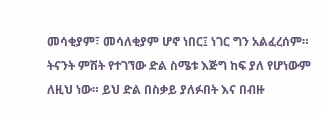መሳቂያም፣ መሳለቂያም ሆኖ ነበር፤ ነገር ግን አልፈረሰም።
ትናንት ምሽት የተገኘው ድል ስሜቱ እጅግ ከፍ ያለ የሆነውም ለዚህ ነው። ይህ ድል በስቃይ ያለፉበት እና በብዙ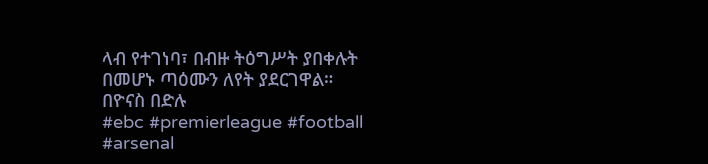ላብ የተገነባ፣ በብዙ ትዕግሥት ያበቀሉት በመሆኑ ጣዕሙን ለየት ያደርገዋል።
በዮናስ በድሉ
#ebc #premierleague #football #arsenal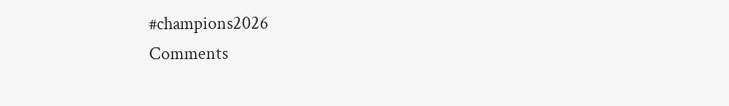#champions2026
Comments